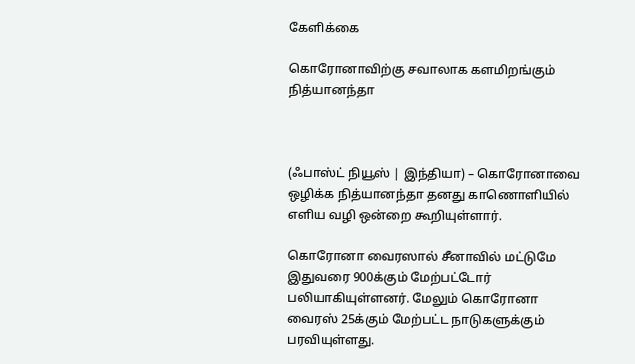கேளிக்கை

கொரோனாவிற்கு சவாலாக களமிறங்கும் நித்யானந்தா



(ஃபாஸ்ட் நியூஸ் | இந்தியா) – கொரோனாவை ஒழிக்க நித்யானந்தா தனது காணொளியில் எளிய வழி ஒன்றை கூறியுள்ளார்.

கொரோனா வைரஸால் சீனாவில் மட்டுமே இதுவரை 900க்கும் மேற்பட்டோர் பலியாகியுள்ளனர். மேலும் கொரோனா வைரஸ் 25க்கும் மேற்பட்ட நாடுகளுக்கும் பரவியுள்ளது.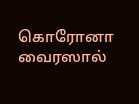கொரோனா வைரஸால்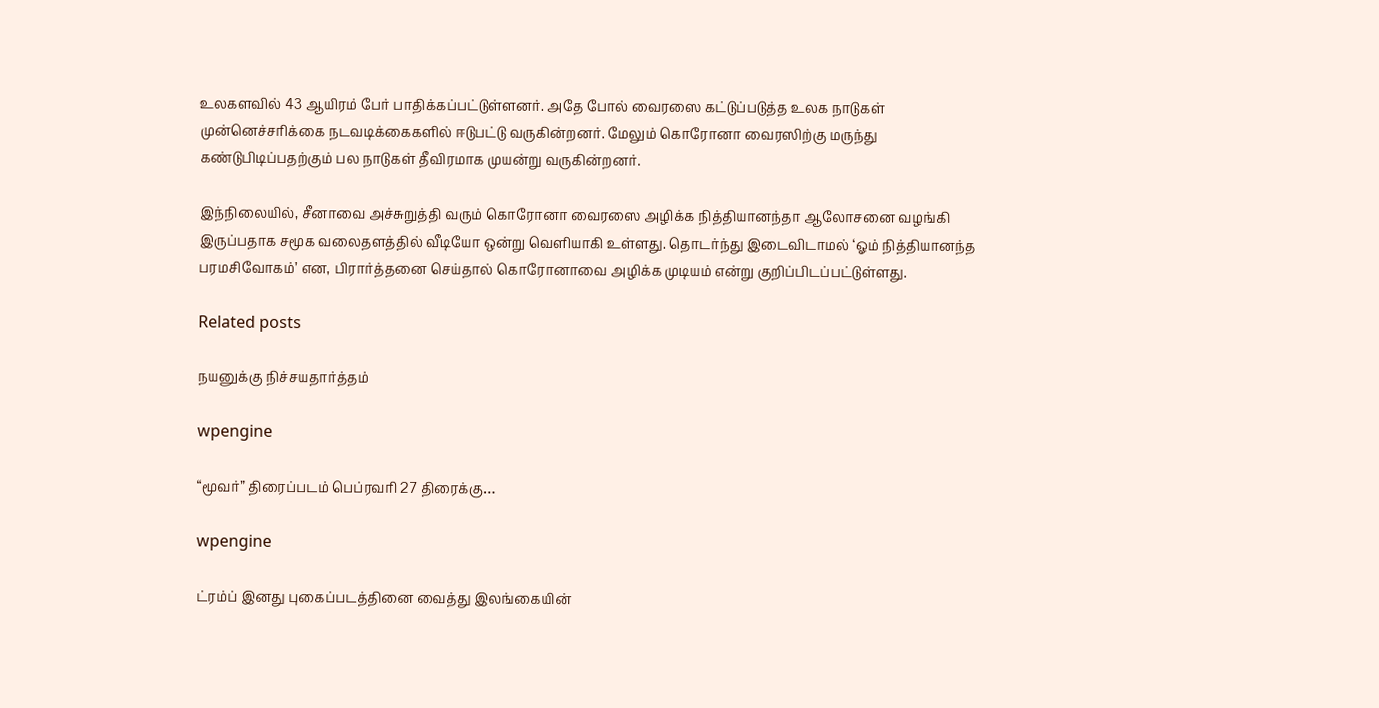உலகளவில் 43 ஆயிரம் பேர் பாதிக்கப்பட்டுள்ளனர். அதே போல் வைரஸை கட்டுப்படுத்த உலக நாடுகள் முன்னெச்சரிக்கை நடவடிக்கைகளில் ஈடுபட்டு வருகின்றனர். மேலும் கொரோனா வைரஸிற்கு மருந்து கண்டுபிடிப்பதற்கும் பல நாடுகள் தீவிரமாக முயன்று வருகின்றனர்.

இந்நிலையில், சீனாவை அச்சுறுத்தி வரும் கொரோனா வைரஸை அழிக்க நித்தியானந்தா ஆலோசனை வழங்கி இருப்பதாக சமூக வலைதளத்தில் வீடியோ ஒன்று வெளியாகி உள்ளது. தொடர்ந்து இடைவிடாமல் ‘ஓம் நித்தியானந்த பரமசிவோகம்’ என, பிரார்த்தனை செய்தால் கொரோனாவை அழிக்க முடியம் என்று குறிப்பிடப்பட்டுள்ளது.

Related posts

நயனுக்கு நிச்சயதார்த்தம்

wpengine

“மூவர்” திரைப்படம் பெப்ரவரி 27 திரைக்கு…

wpengine

ட்ரம்ப் இனது புகைப்படத்தினை வைத்து இலங்கையின்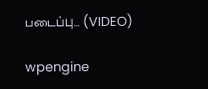படைப்பு… (VIDEO)

wpengine